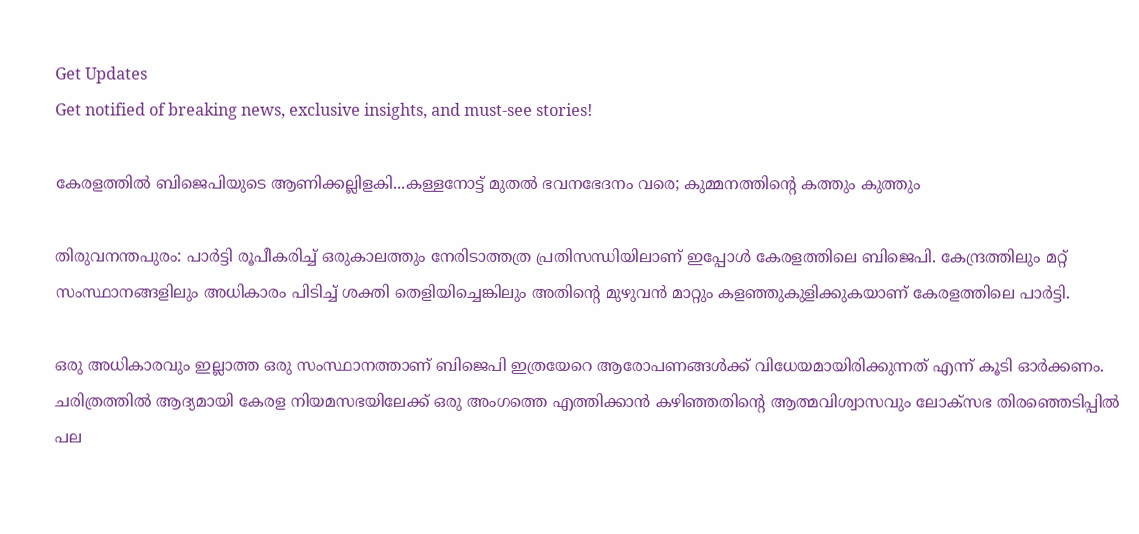Get Updates
Get notified of breaking news, exclusive insights, and must-see stories!

കേരളത്തില്‍ ബിജെപിയുടെ ആണിക്കല്ലിളകി...കള്ളനോട്ട് മുതല്‍ ഭവനഭേദനം വരെ; കുമ്മനത്തിന്റെ കത്തും കുത്തും

തിരുവനന്തപുരം: പാര്‍ട്ടി രൂപീകരിച്ച് ഒരുകാലത്തും നേരിടാത്തത്ര പ്രതിസന്ധിയിലാണ് ഇപ്പോള്‍ കേരളത്തിലെ ബിജെപി. കേന്ദ്രത്തിലും മറ്റ് സംസ്ഥാനങ്ങളിലും അധികാരം പിടിച്ച് ശക്തി തെളിയിച്ചെങ്കിലും അതിന്റെ മുഴുവന്‍ മാറ്റും കളഞ്ഞുകുളിക്കുകയാണ് കേരളത്തിലെ പാര്‍ട്ടി.

ഒരു അധികാരവും ഇല്ലാത്ത ഒരു സംസ്ഥാനത്താണ് ബിജെപി ഇത്രയേറെ ആരോപണങ്ങള്‍ക്ക് വിധേയമായിരിക്കുന്നത് എന്ന് കൂടി ഓര്‍ക്കണം. ചരിത്രത്തില്‍ ആദ്യമായി കേരള നിയമസഭയിലേക്ക് ഒരു അംഗത്തെ എത്തിക്കാന്‍ കഴിഞ്ഞതിന്റെ ആത്മവിശ്വാസവും ലോക്‌സഭ തിരഞ്ഞെടിപ്പില്‍ പല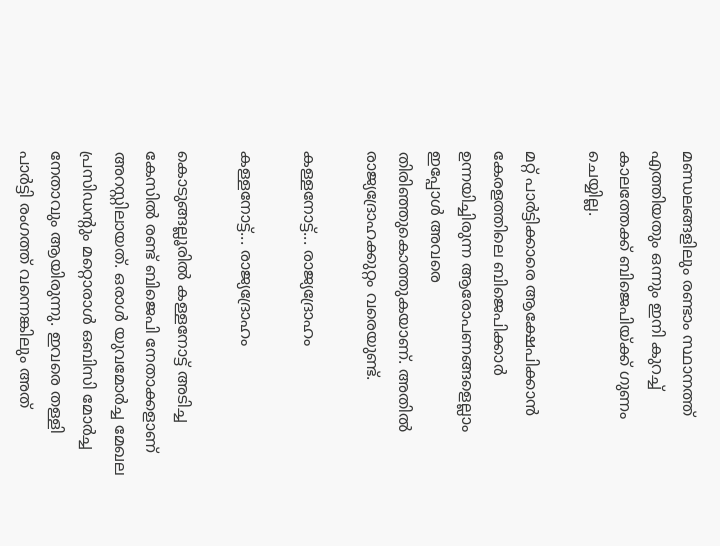മണ്ഡലങ്ങളിലും രണ്ടാം സ്ഥാനത്ത് എത്തിയതും ഒന്നും ഇനി കുറച്ച് കാലത്തേക്ക് ബിജെപിയ്ക്ക് ഗുണം ചെയ്യില്ല.

മറ്റ് പാര്‍ട്ടിക്കാരെ ആക്ഷേപിക്കാന്‍ കേരളത്തിലെ ബിജെപിക്കാര്‍ ഉന്നയിച്ചിരുന്ന ആരോപണങ്ങളെല്ലാം ഇപ്പോള്‍ അവരെ തിരിഞ്ഞുകൊത്തുകയാണ്. അതില്‍ രാജ്യദ്രോഹക്കുറ്റം വരെയുണ്ട്.

കള്ളനോട്ട്... രാജ്യദ്രോഹം

കള്ളനോട്ട്... രാജ്യദ്രോഹം

കൊടുങ്ങല്ലൂരില്‍ കള്ളനോട്ട് അടിച്ച കേസില്‍ രണ്ട് ബിജെപി നേതാക്കളാണ് അറസ്റ്റിലായത്. ഒരാള്‍ യുവമോര്‍ച്ച മേഖല പ്രസിഡന്റും മറ്റൊരാള്‍ ഒബിസി മോര്‍ച്ച നേതാവും ആയിരുന്നു. ഇവരെ തള്ളി പാര്‍ട്ടി രംഗത്ത് വന്നെങ്കിലും അത്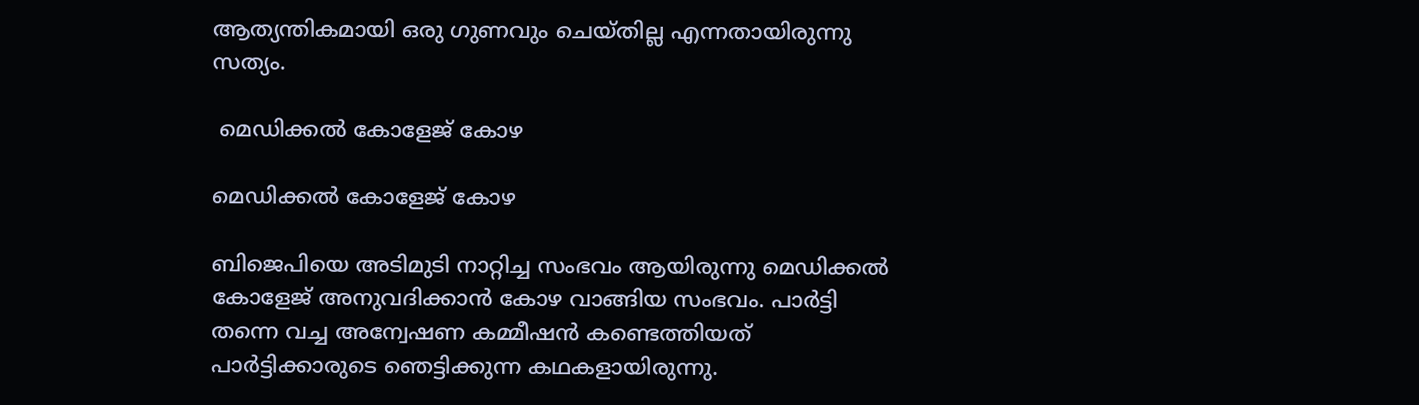ആത്യന്തികമായി ഒരു ഗുണവും ചെയ്തില്ല എന്നതായിരുന്നു സത്യം.

 മെഡിക്കല്‍ കോളേജ് കോഴ

മെഡിക്കല്‍ കോളേജ് കോഴ

ബിജെപിയെ അടിമുടി നാറ്റിച്ച സംഭവം ആയിരുന്നു മെഡിക്കല്‍ കോളേജ് അനുവദിക്കാന്‍ കോഴ വാങ്ങിയ സംഭവം. പാര്‍ട്ടി തന്നെ വച്ച അന്വേഷണ കമ്മീഷന്‍ കണ്ടെത്തിയത് പാര്‍ട്ടിക്കാരുടെ ഞെട്ടിക്കുന്ന കഥകളായിരുന്നു.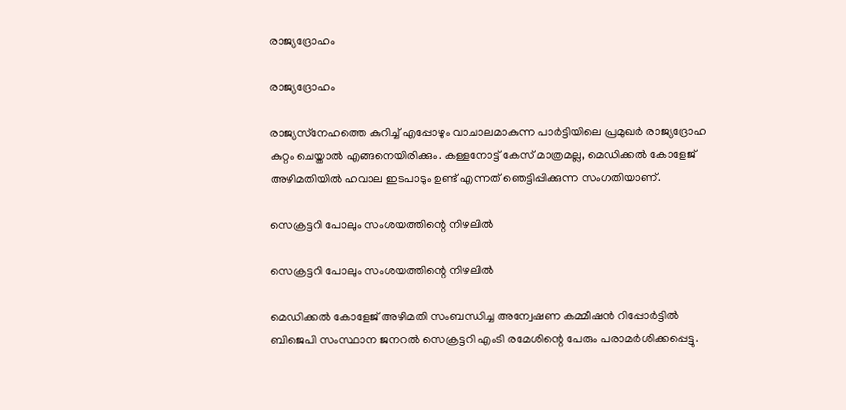രാജ്യദ്രോഹം

രാജ്യദ്രോഹം

രാജ്യസ്‌നേഹത്തെ കുറിച്ച് എപ്പോഴും വാചാലമാകുന്ന പാര്‍ട്ടിയിലെ പ്രമുഖര്‍ രാജ്യദ്രോഹ കുറ്റം ചെയ്താല്‍ എങ്ങനെയിരിക്കും. കള്ളനോട്ട് കേസ് മാത്രമല്ല, മെഡിക്കല്‍ കോളേജ് അഴിമതിയില്‍ ഹവാല ഇടപാടും ഉണ്ട് എന്നത് ഞെട്ടിപ്പിക്കുന്ന സംഗതിയാണ്.

സെക്രട്ടറി പോലും സംശയത്തിന്റെ നിഴലില്‍

സെക്രട്ടറി പോലും സംശയത്തിന്റെ നിഴലില്‍

മെഡിക്കല്‍ കോളേജ് അഴിമതി സംബന്ധിച്ച അന്വേഷണ കമ്മീഷന്‍ റിപ്പോര്‍ട്ടില്‍ ബിജെപി സംസ്ഥാന ജനറൽ സെക്രട്ടറി എംടി രമേശിന്റെ പേരും പരാമര്‍ശിക്കപ്പെട്ടു.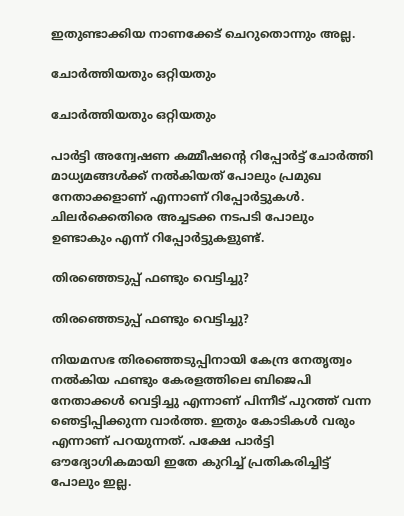ഇതുണ്ടാക്കിയ നാണക്കേട് ചെറുതൊന്നും അല്ല.

ചോര്‍ത്തിയതും ഒറ്റിയതും

ചോര്‍ത്തിയതും ഒറ്റിയതും

പാര്‍ട്ടി അന്വേഷണ കമ്മീഷന്റെ റിപ്പോര്‍ട്ട് ചോര്‍ത്തി മാധ്യമങ്ങള്‍ക്ക് നല്‍കിയത് പോലും പ്രമുഖ നേതാക്കളാണ് എന്നാണ് റിപ്പോര്‍ട്ടുകള്‍. ചിലര്‍ക്കെതിരെ അച്ചടക്ക നടപടി പോലും ഉണ്ടാകും എന്ന് റിപ്പോര്‍ട്ടുകളുണ്ട്.

തിരഞ്ഞെടുപ്പ് ഫണ്ടും വെട്ടിച്ചു?

തിരഞ്ഞെടുപ്പ് ഫണ്ടും വെട്ടിച്ചു?

നിയമസഭ തിരഞ്ഞെടുപ്പിനായി കേന്ദ്ര നേതൃത്വം നല്‍കിയ ഫണ്ടും കേരളത്തിലെ ബിജെപി നേതാക്കള്‍ വെട്ടിച്ചു എന്നാണ് പിന്നീട് പുറത്ത് വന്ന ഞെട്ടിപ്പിക്കുന്ന വാര്‍ത്ത. ഇതും കോടികള്‍ വരും എന്നാണ് പറയുന്നത്. പക്ഷേ പാര്‍ട്ടി ഔദ്യോഗികമായി ഇതേ കുറിച്ച് പ്രതികരിച്ചിട്ട് പോലും ഇല്ല.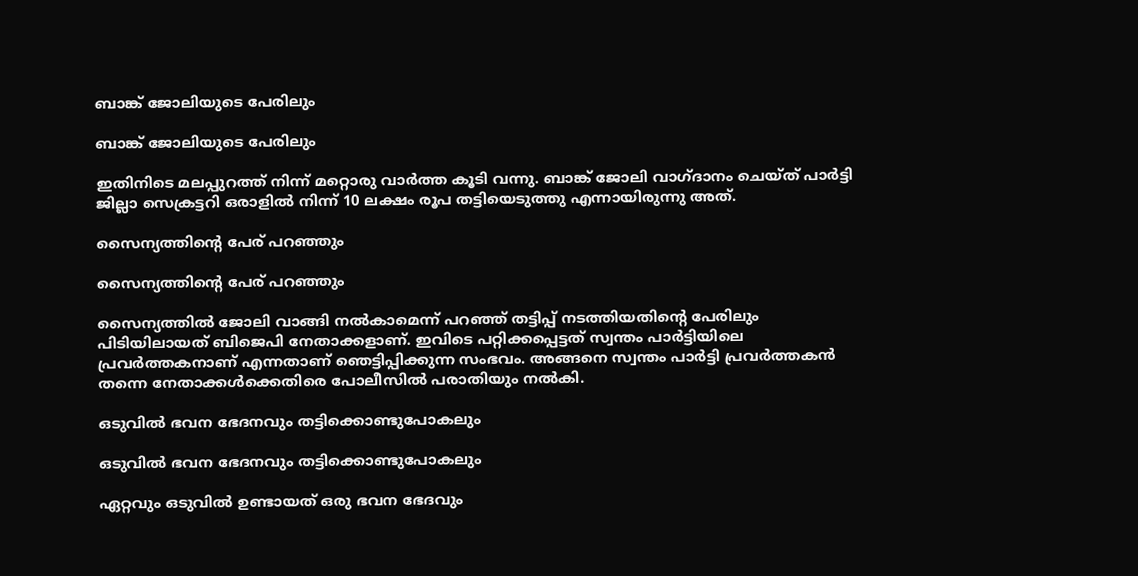ബാങ്ക് ജോലിയുടെ പേരിലും

ബാങ്ക് ജോലിയുടെ പേരിലും

ഇതിനിടെ മലപ്പുറത്ത് നിന്ന് മറ്റൊരു വാര്‍ത്ത കൂടി വന്നു. ബാങ്ക് ജോലി വാഗ്ദാനം ചെയ്ത് പാര്‍ട്ടി ജില്ലാ സെക്രട്ടറി ഒരാളില്‍ നിന്ന് 10 ലക്ഷം രൂപ തട്ടിയെടുത്തു എന്നായിരുന്നു അത്.

സൈന്യത്തിന്റെ പേര് പറഞ്ഞും

സൈന്യത്തിന്റെ പേര് പറഞ്ഞും

സൈന്യത്തില്‍ ജോലി വാങ്ങി നല്‍കാമെന്ന് പറഞ്ഞ് തട്ടിപ്പ് നടത്തിയതിന്റെ പേരിലും പിടിയിലായത് ബിജെപി നേതാക്കളാണ്. ഇവിടെ പറ്റിക്കപ്പെട്ടത് സ്വന്തം പാര്‍ട്ടിയിലെ പ്രവര്‍ത്തകനാണ് എന്നതാണ് ഞെട്ടിപ്പിക്കുന്ന സംഭവം. അങ്ങനെ സ്വന്തം പാര്‍ട്ടി പ്രവര്‍ത്തകന്‍ തന്നെ നേതാക്കള്‍ക്കെതിരെ പോലീസില്‍ പരാതിയും നല്‍കി.

ഒടുവില്‍ ഭവന ഭേദനവും തട്ടിക്കൊണ്ടുപോകലും

ഒടുവില്‍ ഭവന ഭേദനവും തട്ടിക്കൊണ്ടുപോകലും

ഏറ്റവും ഒടുവില്‍ ഉണ്ടായത് ഒരു ഭവന ഭേദവും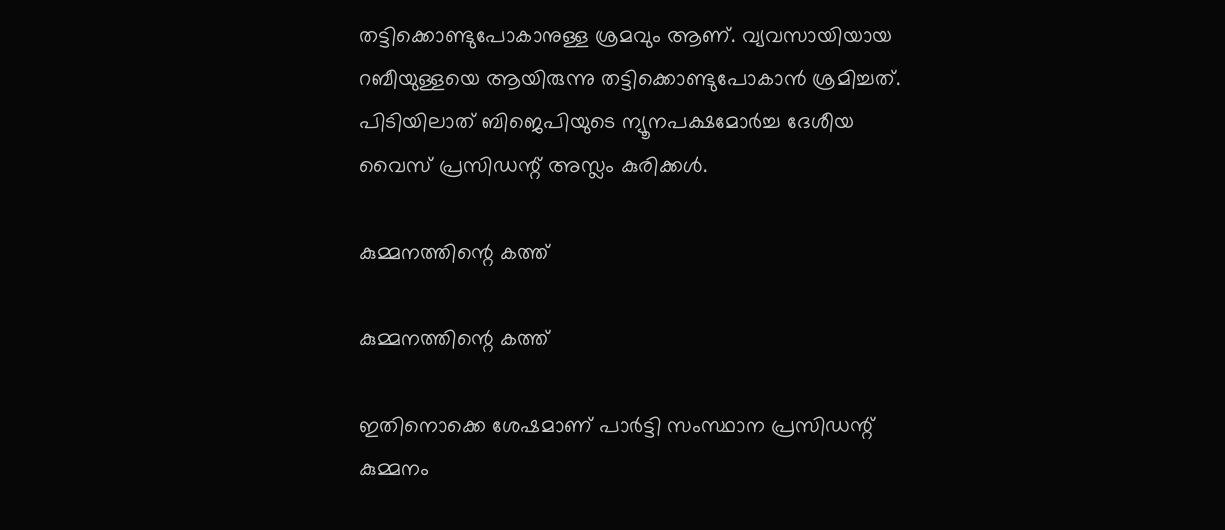തട്ടിക്കൊണ്ടുപോകാനുള്ള ശ്രമവും ആണ്. വ്യവസായിയായ റബീയുള്ളയെ ആയിരുന്നു തട്ടിക്കൊണ്ടുപോകാന്‍ ശ്രമിച്ചത്. പിടിയിലാത് ബിജെപിയുടെ ന്യൂനപക്ഷമോര്‍ച്ച ദേശീയ വൈസ് പ്രസിഡന്റ് അസ്ലം കുരിക്കള്‍.

കുമ്മനത്തിന്റെ കത്ത്

കുമ്മനത്തിന്റെ കത്ത്

ഇതിനൊക്കെ ശേഷമാണ് പാര്‍ട്ടി സംസ്ഥാന പ്രസിഡന്റ് കുമ്മനം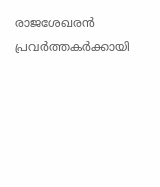രാജശേഖരന്‍ പ്രവര്‍ത്തകര്‍ക്കായി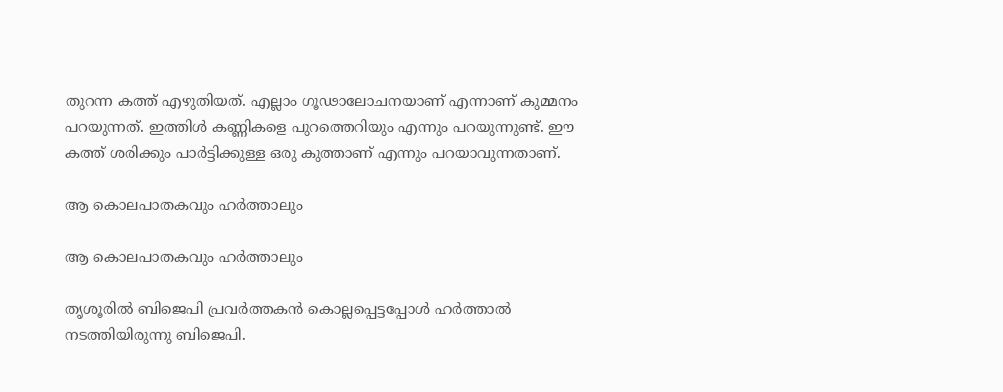തുറന്ന കത്ത് എഴുതിയത്. എല്ലാം ഗൂഢാലോചനയാണ് എന്നാണ് കുമ്മനം പറയുന്നത്. ഇത്തിള്‍ കണ്ണികളെ പുറത്തെറിയും എന്നും പറയുന്നുണ്ട്. ഈ കത്ത് ശരിക്കും പാര്‍ട്ടിക്കുള്ള ഒരു കുത്താണ് എന്നും പറയാവുന്നതാണ്.

ആ കൊലപാതകവും ഹര്‍ത്താലും

ആ കൊലപാതകവും ഹര്‍ത്താലും

തൃശൂരില്‍ ബിജെപി പ്രവര്‍ത്തകന്‍ കൊല്ലപ്പെട്ടപ്പോള്‍ ഹര്‍ത്താല്‍ നടത്തിയിരുന്നു ബിജെപി.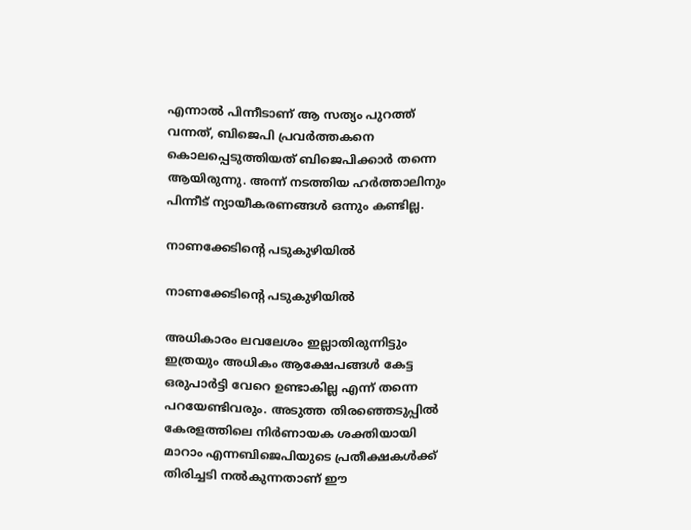എന്നാല്‍ പിന്നീടാണ് ആ സത്യം പുറത്ത് വന്നത്, ബിജെപി പ്രവര്‍ത്തകനെ കൊലപ്പെടുത്തിയത് ബിജെപിക്കാര്‍ തന്നെ ആയിരുന്നു. അന്ന് നടത്തിയ ഹര്‍ത്താലിനും പിന്നീട് ന്യായീകരണങ്ങള്‍ ഒന്നും കണ്ടില്ല.

നാണക്കേടിന്റെ പടുകുഴിയില്‍

നാണക്കേടിന്റെ പടുകുഴിയില്‍

അധികാരം ലവലേശം ഇല്ലാതിരുന്നിട്ടും ഇത്രയും അധികം ആക്ഷേപങ്ങള്‍ കേട്ട ഒരുപാര്‍ട്ടി വേറെ ഉണ്ടാകില്ല എന്ന് തന്നെ പറയേണ്ടിവരും. അടുത്ത തിരഞ്ഞെടുപ്പില്‍ കേരളത്തിലെ നിര്‍ണായക ശക്തിയായി മാറാം എന്നബിജെപിയുടെ പ്രതീക്ഷകള്‍ക്ക് തിരിച്ചടി നല്‍കുന്നതാണ് ഈ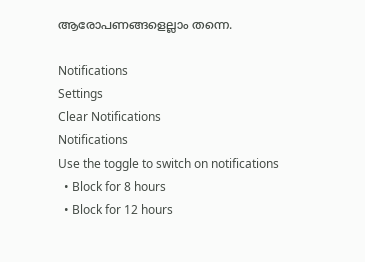ആരോപണങ്ങളെല്ലാം തന്നെ.

Notifications
Settings
Clear Notifications
Notifications
Use the toggle to switch on notifications
  • Block for 8 hours
  • Block for 12 hours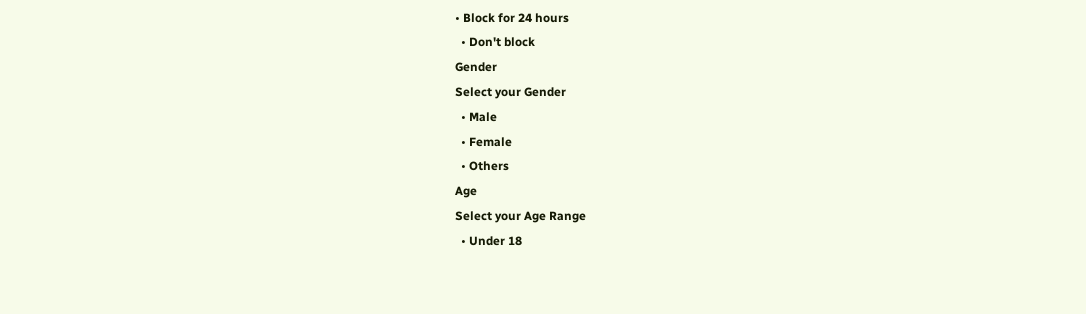• Block for 24 hours
  • Don't block
Gender
Select your Gender
  • Male
  • Female
  • Others
Age
Select your Age Range
  • Under 18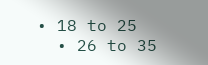• 18 to 25
  • 26 to 35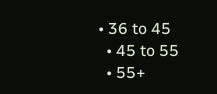• 36 to 45
  • 45 to 55
  • 55+